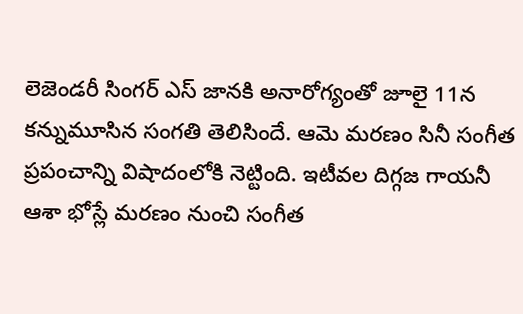లెజెండరీ సింగర్ ఎస్ జానకి అనారోగ్యంతో జూలై 11న కన్నుమూసిన సంగతి తెలిసిందే. ఆమె మరణం సినీ సంగీత ప్రపంచాన్ని విషాదంలోకి నెట్టింది. ఇటీవల దిగ్గజ గాయనీ ఆశా భోస్లే మరణం నుంచి సంగీత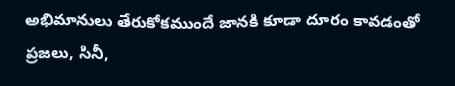అభిమానులు తేరుకోకముందే జానకి కూడా దూరం కావడంతో ప్రజలు, సినీ,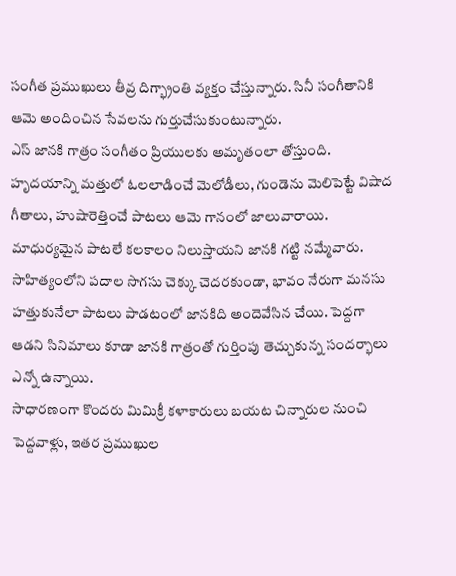సంగీత ప్రముఖులు తీవ్ర దిగ్భ్రాంతి వ్యక్తం చేస్తున్నారు. సినీ సంగీతానికి ఆమె అందించిన సేవలను గుర్తుచేసుకుంటున్నారు.
ఎస్ జానకి గాత్రం సంగీతం ప్రియులకు అమృతంలా తోస్తుంది. హృదయాన్ని మత్తులో ఓలలాడించే మెలోడీలు, గుండెను మెలిపెట్టే విషాద గీతాలు, హుషారెత్తించే పాటలు ఆమె గానంలో జాలువారాయి. మాధుర్యమైన పాటలే కలకాలం నిలుస్తాయని జానకి గట్టి నమ్మేవారు. సాహిత్యంలోని పదాల సొగసు చెక్కు చెదరకుండా, భావం నేరుగా మనసు హత్తుకునేలా పాటలు పాడటంలో జానకిది అందెవేసిన చేయి. పెద్దగా ఆడని సినిమాలు కూడా జానకి గాత్రంతో గుర్తింపు తెచ్చుకున్న సందర్భాలు ఎన్నో ఉన్నాయి.
సాధారణంగా కొందరు మిమిక్రీ కళాకారులు బయట చిన్నారుల నుంచి పెద్దవాళ్లు, ఇతర ప్రముఖుల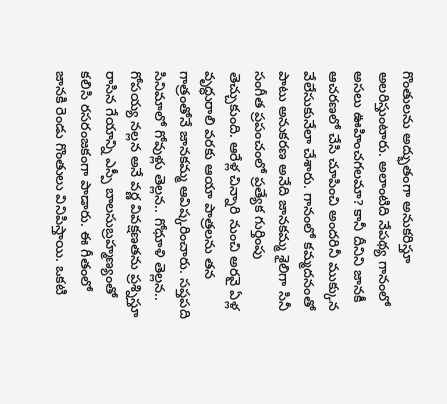గొంతులను అద్భుతంగా అనుకరిస్తూ అలరిస్తుంటారు. అలాంటిది నేపథ్య గానంలో అసలు ఊహించగలమా? కానీ దీనిని జానకీ ఆచరణలో చేసి చూపించి అందరినీ ముక్కున వేలేసుకునేలా చేశారు. గానంలో కమ్మదనంతో పాటు అనుకరణ అనేది జానకమ్మ శైలిగా సినీ సంగీత ప్రపంచంలో ప్రత్యేక గుర్తింపు తెచ్చుకుంది. ఆరేళ్ల చిన్నారి నుంచి అరవై ఏళ్ల వృద్ధురాలి వరకు ఆయా పాత్రలను తన గాత్రంతోనే జానకమ్మ ఆవిష్కరించారు. సప్తపది సినిమాలో గోవుళ్లు తెల్లన.. గోధూళి తెల్లన.. గోపయ్య నల్లన అనే వర్ణ వివక్షణతను ప్రశ్నిస్తూ రాసిన గేయాన్ని ఎస్పీ బాలసుబ్రహ్మణ్యంతో కలిసి రసరంజకంగా పాడారు. ఈ గీతంలో జానకి రెండు గొంతులు వినిపిస్తాయి. ఒకటి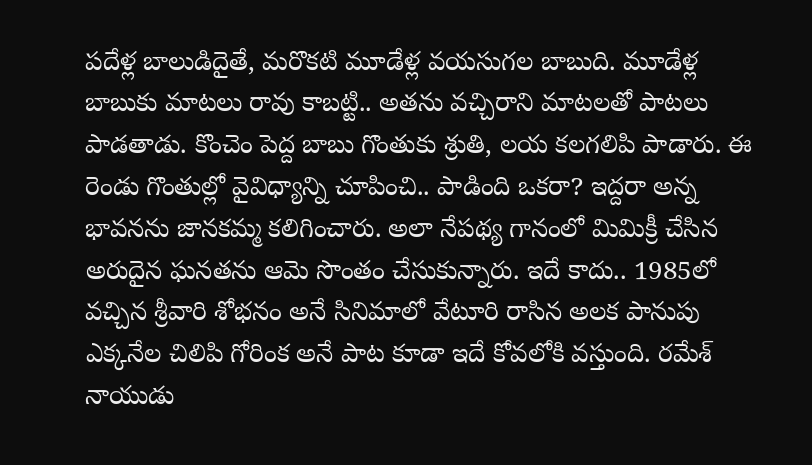పదేళ్ల బాలుడిదైతే, మరొకటి మూడేళ్ల వయసుగల బాబుది. మూడేళ్ల బాబుకు మాటలు రావు కాబట్టి.. అతను వచ్చిరాని మాటలతో పాటలు పాడతాడు. కొంచెం పెద్ద బాబు గొంతుకు శ్రుతి, లయ కలగలిపి పాడారు. ఈ రెండు గొంతుల్లో వైవిధ్యాన్ని చూపించి.. పాడింది ఒకరా? ఇద్దరా అన్న భావనను జానకమ్మ కలిగించారు. అలా నేపథ్య గానంలో మిమిక్రీ చేసిన అరుదైన ఘనతను ఆమె సొంతం చేసుకున్నారు. ఇదే కాదు.. 1985లో వచ్చిన శ్రీవారి శోభనం అనే సినిమాలో వేటూరి రాసిన అలక పానుపు ఎక్కనేల చిలిపి గోరింక అనే పాట కూడా ఇదే కోవలోకి వస్తుంది. రమేశ్ నాయుడు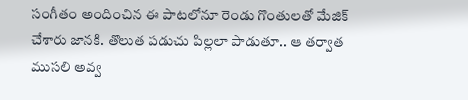సంగీతం అందించిన ఈ పాటలోనూ రెండు గొంతులతో మేజిక్ చేశారు జానకి. తొలుత పడుచు పిల్లలా పాడుతూ.. ఆ తర్వాత ముసలి అవ్వ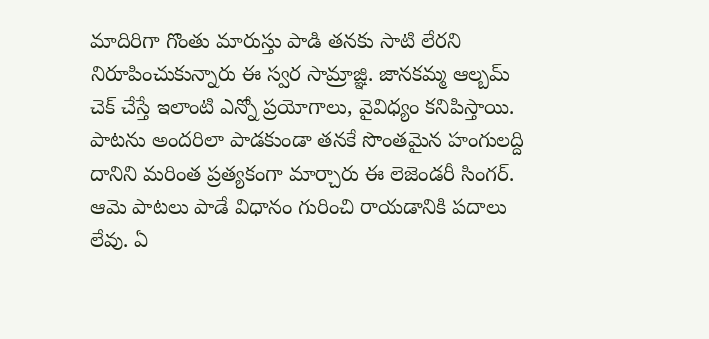మాదిరిగా గొంతు మారుస్తు పాడి తనకు సాటి లేరని నిరూపించుకున్నారు ఈ స్వర సామ్రాజ్ఞి. జానకమ్మ ఆల్బమ్ చెక్ చేస్తే ఇలాంటి ఎన్నో ప్రయోగాలు, వైవిధ్యం కనిపిస్తాయి. పాటను అందరిలా పాడకుండా తనకే సొంతమైన హంగులద్ది దానిని మరింత ప్రత్యకంగా మార్చారు ఈ లెజెండరీ సింగర్. ఆమె పాటలు పాడే విధానం గురించి రాయడానికి పదాలు లేవు. ఏ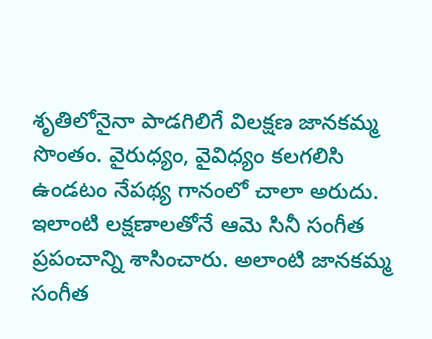శృతిలోనైనా పాడగిలిగే విలక్షణ జానకమ్మ సొంతం. వైరుధ్యం, వైవిధ్యం కలగలిసి ఉండటం నేపథ్య గానంలో చాలా అరుదు. ఇలాంటి లక్షణాలతోనే ఆమె సినీ సంగీత ప్రపంచాన్ని శాసించారు. అలాంటి జానకమ్మ సంగీత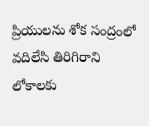ప్రియులను శోక సంద్రంలో వదిలేసి తిరిగిరాని లోకాలకు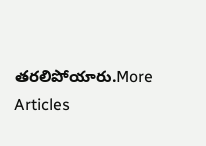తరలిపోయారు.More Articles